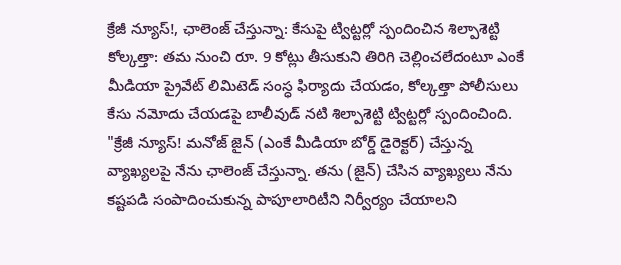క్రేజీ న్యూస్!, ఛాలెంజ్ చేస్తున్నా: కేసుపై ట్విట్టర్లో స్పందించిన శిల్పాశెట్టి
కోల్కత్తా: తమ నుంచి రూ. 9 కోట్లు తీసుకుని తిరిగి చెల్లించలేదంటూ ఎంకే మీడియా ప్రైవేట్ లిమిటెడ్ సంస్ధ ఫిర్యాదు చేయడం, కోల్కత్తా పోలీసులు కేసు నమోదు చేయడపై బాలీవుడ్ నటి శిల్పాశెట్టి ట్విట్టర్లో స్పందించింది.
"క్రేజీ న్యూస్! మనోజ్ జైన్ (ఎంకే మీడియా బోర్డ్ డైరెక్టర్) చేస్తున్న వ్యాఖ్యలపై నేను ఛాలెంజ్ చేస్తున్నా. తను (జైన్) చేసిన వ్యాఖ్యలు నేను కష్టపడి సంపాదించుకున్న పాపూలారిటీని నిర్వీర్యం చేయాలని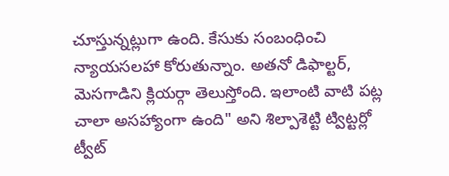చూస్తున్నట్లుగా ఉంది. కేసుకు సంబంధించి న్యాయసలహా కోరుతున్నాం. అతనో డిఫాల్టర్, మెసగాడిని క్లియర్గా తెలుస్తోంది. ఇలాంటి వాటి పట్ల చాలా అసహ్యాంగా ఉంది" అని శిల్పాశెట్టి ట్విట్టర్లో ట్వీట్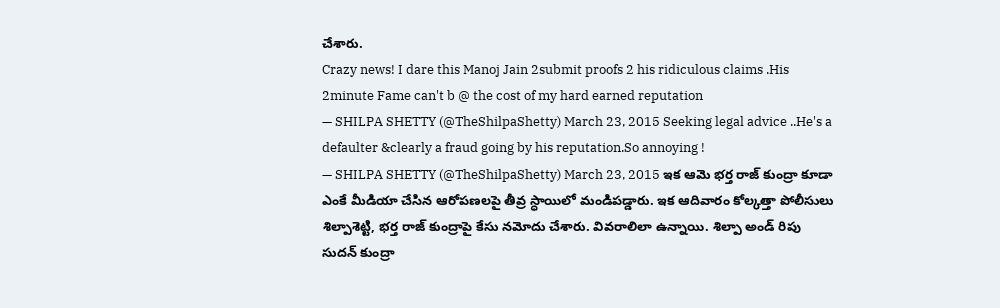చేశారు.
Crazy news! I dare this Manoj Jain 2submit proofs 2 his ridiculous claims .His 2minute Fame can't b @ the cost of my hard earned reputation
— SHILPA SHETTY (@TheShilpaShetty) March 23, 2015 Seeking legal advice ..He's a defaulter &clearly a fraud going by his reputation.So annoying !
— SHILPA SHETTY (@TheShilpaShetty) March 23, 2015 ఇక ఆమె భర్త రాజ్ కుంద్రా కూడా ఎంకే మీడియా చేసిన ఆరోపణలపై తీవ్ర స్ధాయిలో మండిపడ్డారు. ఇక ఆదివారం కోల్కత్తా పోలీసులు శిల్పాశెట్టి, భర్త రాజ్ కుంద్రాపై కేసు నమోదు చేశారు. వివరాలిలా ఉన్నాయి. శిల్పా అండ్ రిపు సుదన్ కుంద్రా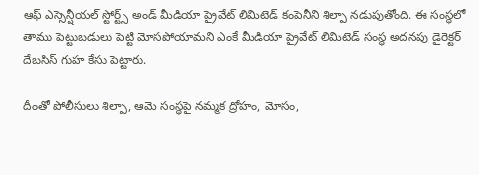ఆఫ్ ఎస్సెన్షీయల్ స్టోర్ట్స్ అండ్ మీడియా ప్రైవేట్ లిమిటెడ్ కంపెనీని శిల్పా నడుపుతోంది. ఈ సంస్ధలో తాము పెట్టుబడులు పెట్టి మోసపోయామని ఎంకే మీడియా ప్రైవేట్ లిమిటెడ్ సంస్ధ అదనపు డైరెక్టర్ దేబసిస్ గుహ కేసు పెట్టారు.

దీంతో పోలీసులు శిల్పా, ఆమె సంస్ధపై నమ్మక ద్రోహం, మోసం,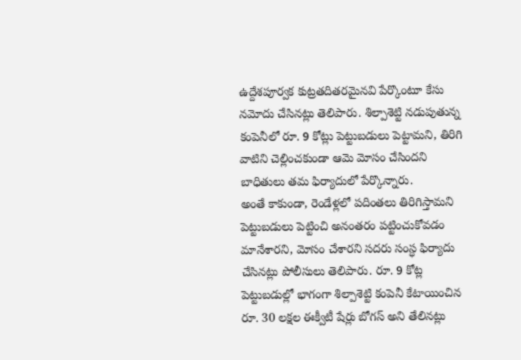ఉద్దేశపూర్వక కుట్రతదితరమైనవి పేర్కొంటూ కేసు నమోదు చేసినట్లు తెలిపారు. శిల్పాశెట్టి నడుపుతున్న కంపెనీలో రూ. 9 కోట్లు పెట్టుబడులు పెట్టామని, తిరిగి వాటిని చెల్లించకుండా ఆమె మోసం చేసిందని బాధితులు తమ ఫిర్యాదులో పేర్కొన్నారు.
అంతే కాకుండా, రెండేళ్లలో పదింతలు తిరిగిస్తామని పెట్టుబడులు పెట్టించి అనంతరం పట్టించుకోవడం మానేశారని, మోసం చేశారని సదరు సంస్ధ ఫిర్యాదు చేసినట్లు పోలీసులు తెలిపారు. రూ. 9 కోట్ల పెట్టుబడుల్లో భాగంగా శిల్పాశెట్టి కంపెనీ కేటాయించిన రూ. 30 లక్షల ఈక్వీటీ షేర్లు బోగస్ అని తేలినట్లు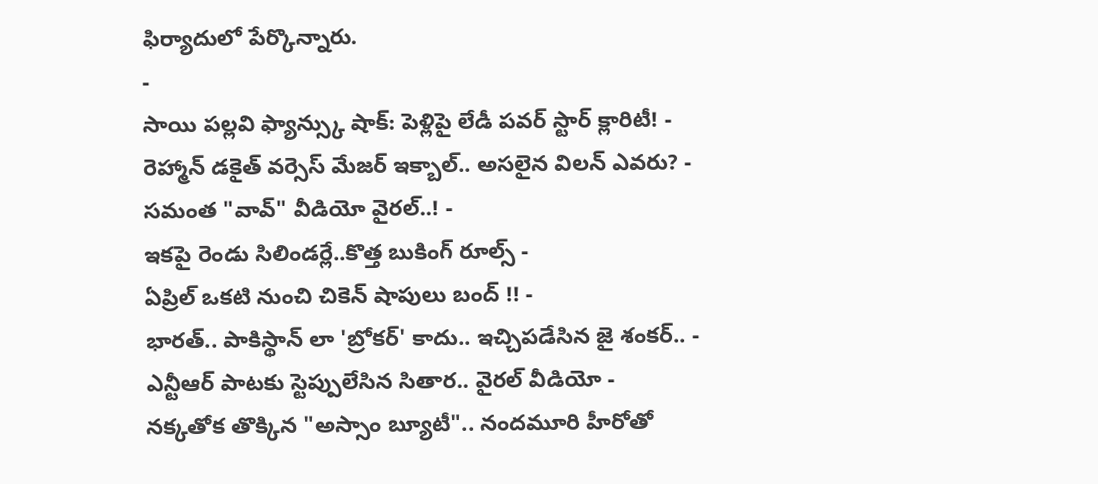ఫిర్యాదులో పేర్కొన్నారు.
-
సాయి పల్లవి ఫ్యాన్స్కు షాక్: పెళ్లిపై లేడీ పవర్ స్టార్ క్లారిటీ! -
రెహ్మాన్ డకైత్ వర్సెస్ మేజర్ ఇక్బాల్.. అసలైన విలన్ ఎవరు? -
సమంత "వావ్" వీడియో వైరల్..! -
ఇకపై రెండు సిలిండర్లే..కొత్త బుకింగ్ రూల్స్ -
ఏప్రిల్ ఒకటి నుంచి చికెన్ షాపులు బంద్ !! -
భారత్.. పాకిస్థాన్ లా 'బ్రోకర్' కాదు.. ఇచ్చిపడేసిన జై శంకర్.. -
ఎన్టీఆర్ పాటకు స్టెప్పులేసిన సితార.. వైరల్ వీడియో -
నక్కతోక తొక్కిన "అస్సాం బ్యూటీ".. నందమూరి హీరోతో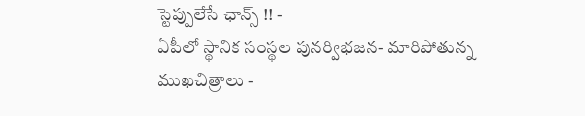స్టెప్పులేసే ఛాన్స్ !! -
ఏపీలో స్థానిక సంస్థల పునర్విభజన- మారిపోతున్న ముఖచిత్రాలు -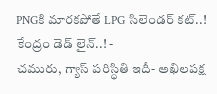PNGకి మారకపోతే LPG సిలెండర్ కట్..! కేంద్రం డెడ్ లైన్..! -
చమురు, గ్యాస్ పరిస్ధితి ఇదీ- అఖిలపక్ష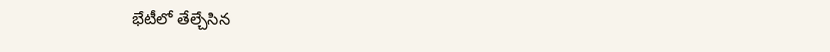భేటీలో తేల్చేసిన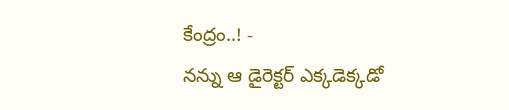కేంద్రం..! -
నన్ను ఆ డైరెక్టర్ ఎక్కడెక్కడో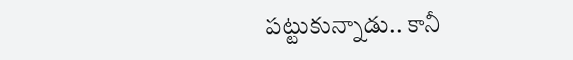పట్టుకున్నాడు.. కానీ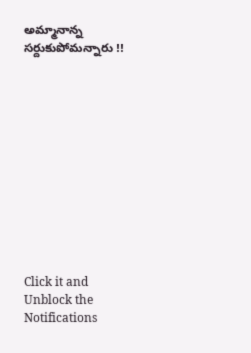అమ్మానాన్న సర్దుకుపోమన్నారు !!












Click it and Unblock the Notifications